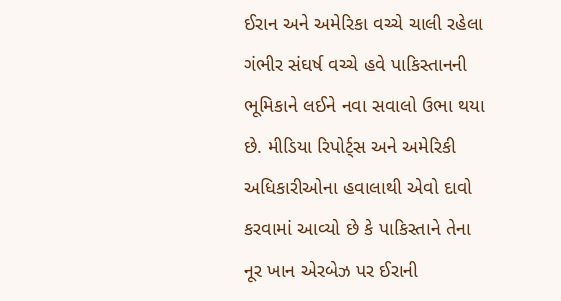ઈરાન અને અમેરિકા વચ્ચે ચાલી રહેલા ગંભીર સંઘર્ષ વચ્ચે હવે પાકિસ્તાનની ભૂમિકાને લઈને નવા સવાલો ઉભા થયા છે. મીડિયા રિપોર્ટ્સ અને અમેરિકી અધિકારીઓના હવાલાથી એવો દાવો કરવામાં આવ્યો છે કે પાકિસ્તાને તેના નૂર ખાન એરબેઝ પર ઈરાની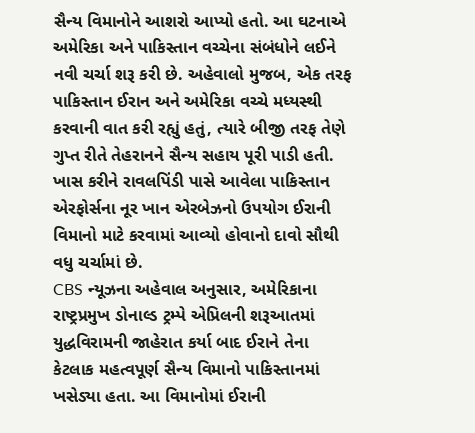સૈન્ય વિમાનોને આશરો આપ્યો હતો. આ ઘટનાએ અમેરિકા અને પાકિસ્તાન વચ્ચેના સંબંધોને લઈને નવી ચર્ચા શરૂ કરી છે. અહેવાલો મુજબ, એક તરફ પાકિસ્તાન ઈરાન અને અમેરિકા વચ્ચે મધ્યસ્થી કરવાની વાત કરી રહ્યું હતું, ત્યારે બીજી તરફ તેણે ગુપ્ત રીતે તેહરાનને સૈન્ય સહાય પૂરી પાડી હતી. ખાસ કરીને રાવલપિંડી પાસે આવેલા પાકિસ્તાન એરફોર્સના નૂર ખાન એરબેઝનો ઉપયોગ ઈરાની વિમાનો માટે કરવામાં આવ્યો હોવાનો દાવો સૌથી વધુ ચર્ચામાં છે.
CBS ન્યૂઝના અહેવાલ અનુસાર, અમેરિકાના રાષ્ટ્રપ્રમુખ ડોનાલ્ડ ટ્રમ્પે એપ્રિલની શરૂઆતમાં યુદ્ધવિરામની જાહેરાત કર્યા બાદ ઈરાને તેના કેટલાક મહત્વપૂર્ણ સૈન્ય વિમાનો પાકિસ્તાનમાં ખસેડ્યા હતા. આ વિમાનોમાં ઈરાની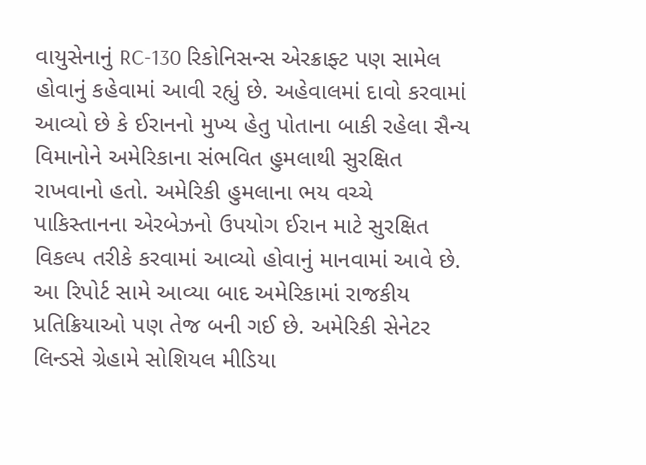વાયુસેનાનું RC-130 રિકોનિસન્સ એરક્રાફ્ટ પણ સામેલ હોવાનું કહેવામાં આવી રહ્યું છે. અહેવાલમાં દાવો કરવામાં આવ્યો છે કે ઈરાનનો મુખ્ય હેતુ પોતાના બાકી રહેલા સૈન્ય વિમાનોને અમેરિકાના સંભવિત હુમલાથી સુરક્ષિત રાખવાનો હતો. અમેરિકી હુમલાના ભય વચ્ચે પાકિસ્તાનના એરબેઝનો ઉપયોગ ઈરાન માટે સુરક્ષિત વિકલ્પ તરીકે કરવામાં આવ્યો હોવાનું માનવામાં આવે છે.
આ રિપોર્ટ સામે આવ્યા બાદ અમેરિકામાં રાજકીય પ્રતિક્રિયાઓ પણ તેજ બની ગઈ છે. અમેરિકી સેનેટર લિન્ડસે ગ્રેહામે સોશિયલ મીડિયા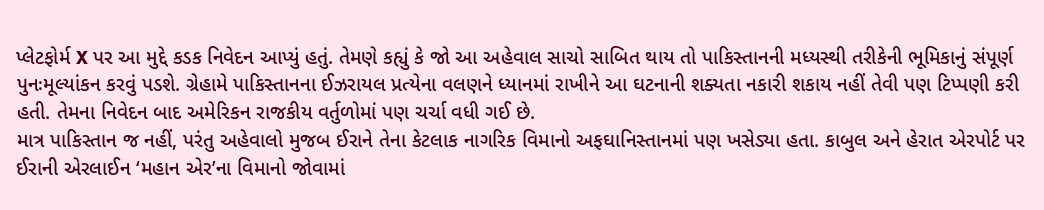પ્લેટફોર્મ X પર આ મુદ્દે કડક નિવેદન આપ્યું હતું. તેમણે કહ્યું કે જો આ અહેવાલ સાચો સાબિત થાય તો પાકિસ્તાનની મધ્યસ્થી તરીકેની ભૂમિકાનું સંપૂર્ણ પુનઃમૂલ્યાંકન કરવું પડશે. ગ્રેહામે પાકિસ્તાનના ઈઝરાયલ પ્રત્યેના વલણને ધ્યાનમાં રાખીને આ ઘટનાની શક્યતા નકારી શકાય નહીં તેવી પણ ટિપ્પણી કરી હતી. તેમના નિવેદન બાદ અમેરિકન રાજકીય વર્તુળોમાં પણ ચર્ચા વધી ગઈ છે.
માત્ર પાકિસ્તાન જ નહીં, પરંતુ અહેવાલો મુજબ ઈરાને તેના કેટલાક નાગરિક વિમાનો અફઘાનિસ્તાનમાં પણ ખસેડ્યા હતા. કાબુલ અને હેરાત એરપોર્ટ પર ઈરાની એરલાઈન ‘મહાન એર’ના વિમાનો જોવામાં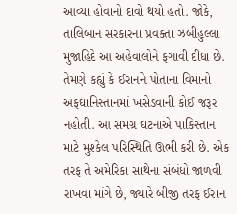આવ્યા હોવાનો દાવો થયો હતો. જોકે, તાલિબાન સરકારના પ્રવક્તા ઝબીહુલ્લા મુજાહિદે આ અહેવાલોને ફગાવી દીધા છે. તેમણે કહ્યું કે ઈરાનને પોતાના વિમાનો અફઘાનિસ્તાનમાં ખસેડવાની કોઈ જરૂર નહોતી. આ સમગ્ર ઘટનાએ પાકિસ્તાન માટે મુશ્કેલ પરિસ્થિતિ ઊભી કરી છે. એક તરફ તે અમેરિકા સાથેના સંબંધો જાળવી રાખવા માંગે છે, જ્યારે બીજી તરફ ઈરાન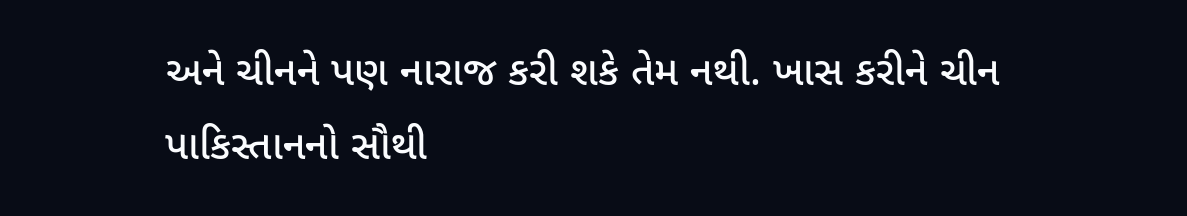અને ચીનને પણ નારાજ કરી શકે તેમ નથી. ખાસ કરીને ચીન પાકિસ્તાનનો સૌથી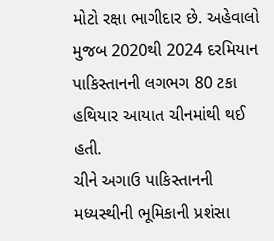મોટો રક્ષા ભાગીદાર છે. અહેવાલો મુજબ 2020થી 2024 દરમિયાન પાકિસ્તાનની લગભગ 80 ટકા હથિયાર આયાત ચીનમાંથી થઈ હતી.
ચીને અગાઉ પાકિસ્તાનની મધ્યસ્થીની ભૂમિકાની પ્રશંસા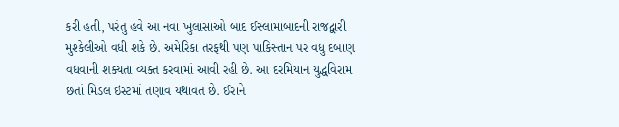કરી હતી, પરંતુ હવે આ નવા ખુલાસાઓ બાદ ઈસ્લામાબાદની રાજદ્વારી મુશ્કેલીઓ વધી શકે છે. અમેરિકા તરફથી પણ પાકિસ્તાન પર વધુ દબાણ વધવાની શક્યતા વ્યક્ત કરવામાં આવી રહી છે. આ દરમિયાન યુદ્ધવિરામ છતાં મિડલ ઇસ્ટમાં તણાવ યથાવત છે. ઈરાને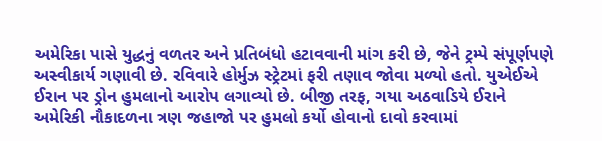અમેરિકા પાસે યુદ્ધનું વળતર અને પ્રતિબંધો હટાવવાની માંગ કરી છે, જેને ટ્રમ્પે સંપૂર્ણપણે અસ્વીકાર્ય ગણાવી છે. રવિવારે હોર્મુઝ સ્ટ્રેટમાં ફરી તણાવ જોવા મળ્યો હતો. યુએઈએ ઈરાન પર ડ્રોન હુમલાનો આરોપ લગાવ્યો છે. બીજી તરફ, ગયા અઠવાડિયે ઈરાને અમેરિકી નૌકાદળના ત્રણ જહાજો પર હુમલો કર્યો હોવાનો દાવો કરવામાં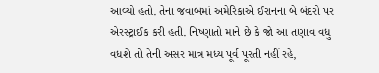આવ્યો હતો. તેના જવાબમાં અમેરિકાએ ઈરાનના બે બંદરો પર એરસ્ટ્રાઈક કરી હતી. નિષ્ણાતો માને છે કે જો આ તણાવ વધુ વધશે તો તેની અસર માત્ર મધ્ય પૂર્વ પૂરતી નહીં રહે,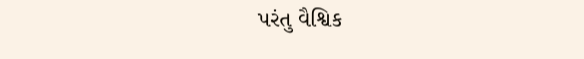પરંતુ વૈશ્વિક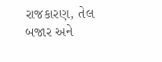રાજકારણ, તેલ બજાર અને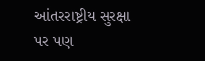આંતરરાષ્ટ્રીય સુરક્ષા પર પણ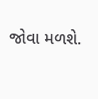જોવા મળશે.